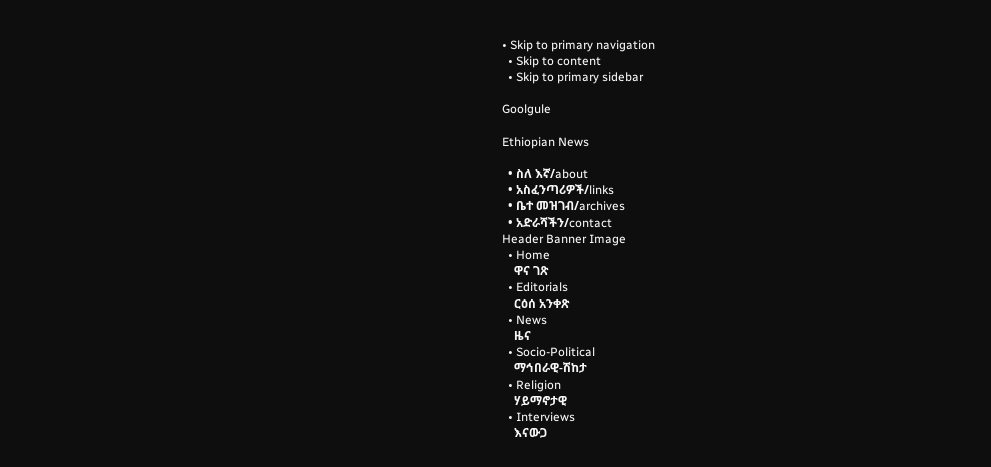• Skip to primary navigation
  • Skip to content
  • Skip to primary sidebar

Goolgule

Ethiopian News

  • ስለ እኛ/about
  • አስፈንጣሪዎች/links
  • ቤተ መዝገብ/archives
  • አድራሻችን/contact
Header Banner Image
  • Home
    ዋና ገጽ
  • Editorials
    ርዕሰ አንቀጽ
  • News
    ዜና
  • Socio-Political
    ማኅበራዊ-ሽከታ
  • Religion
    ሃይማኖታዊ
  • Interviews
    እናውጋ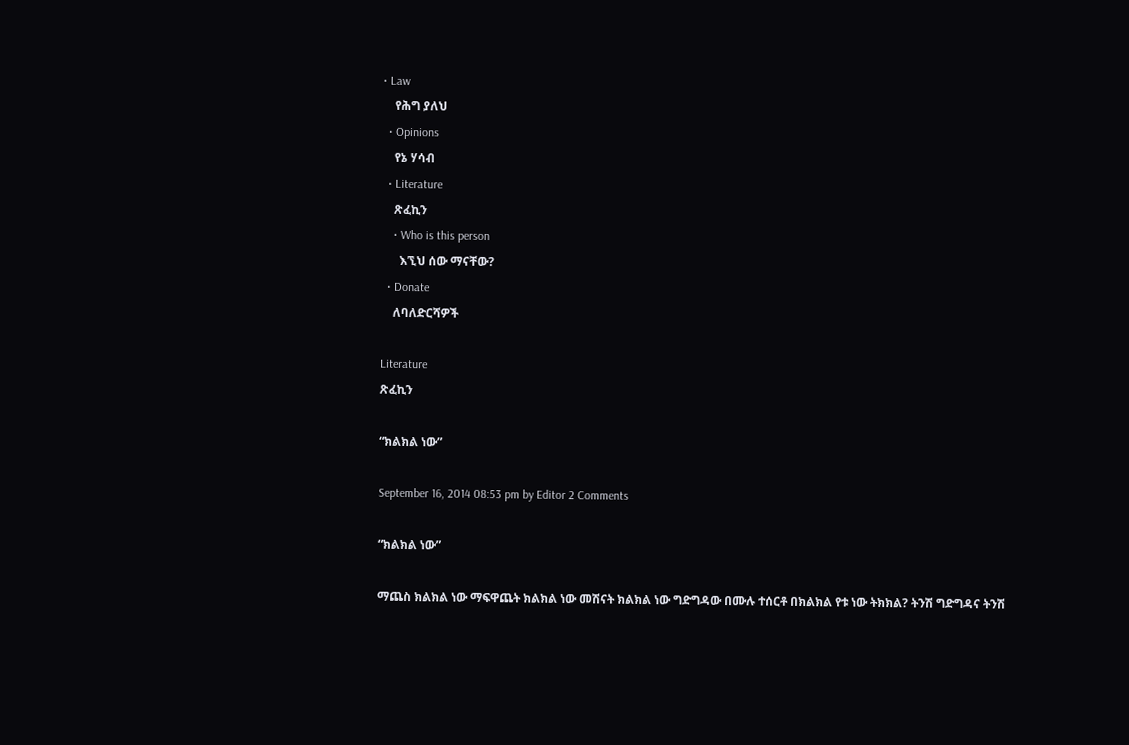• Law
    የሕግ ያለህ
  • Opinions
    የኔ ሃሳብ
  • Literature
    ጽፈኪን
    • Who is this person
      እኚህ ሰው ማናቸው?
  • Donate
    ለባለድርሻዎች

Literature
ጽፈኪን

“ክልክል ነው”

September 16, 2014 08:53 pm by Editor 2 Comments

“ክልክል ነው”

ማጨስ ክልክል ነው ማፍዋጨት ክልክል ነው መሽናት ክልክል ነው ግድግዳው በሙሉ ተሰርቶ በክልክል የቱ ነው ትክክል? ትንሽ ግድግዳና ትንሽ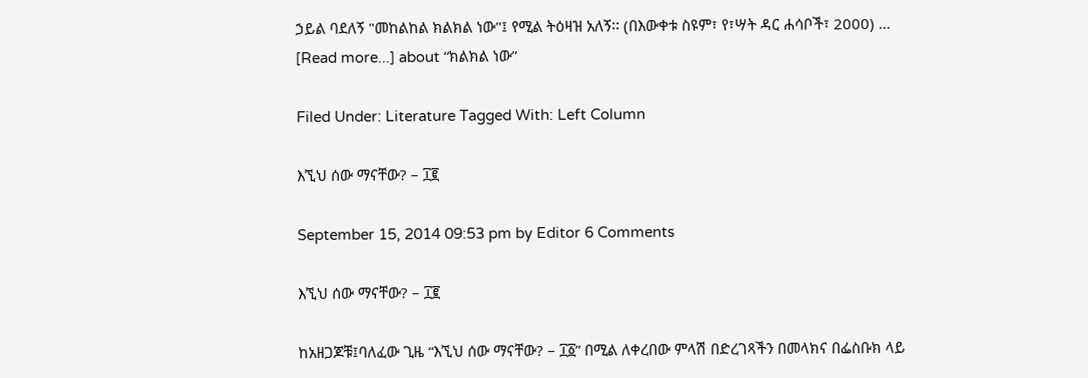ኃይል ባደለኝ "መከልከል ክልክል ነው"፤ የሚል ትዕዛዝ አለኝ፡፡ (በእውቀቱ ስዩም፣ የ፣ሣት ዳር ሐሳቦች፣ 2000) … [Read more...] about “ክልክል ነው”

Filed Under: Literature Tagged With: Left Column

እኚህ ሰው ማናቸው? – ፲፪

September 15, 2014 09:53 pm by Editor 6 Comments

እኚህ ሰው ማናቸው? – ፲፪

ከአዘጋጆቹ፤ባለፈው ጊዜ “እኚህ ሰው ማናቸው? – ፲፩” በሚል ለቀረበው ምላሽ በድረገጻችን በመላክና በፌስቡክ ላይ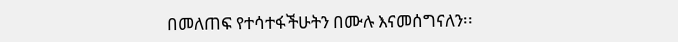በመለጠፍ የተሳተፋችሁትን በሙሉ እናመሰግናለን፡፡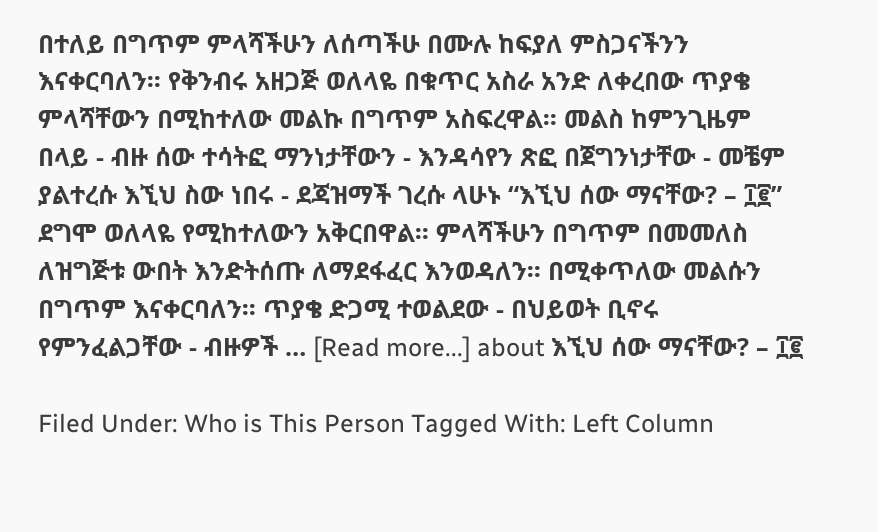በተለይ በግጥም ምላሻችሁን ለሰጣችሁ በሙሉ ከፍያለ ምስጋናችንን እናቀርባለን፡፡ የቅንብሩ አዘጋጅ ወለላዬ በቁጥር አስራ አንድ ለቀረበው ጥያቄ ምላሻቸውን በሚከተለው መልኩ በግጥም አስፍረዋል፡፡ መልስ ከምንጊዜም በላይ - ብዙ ሰው ተሳትፎ ማንነታቸውን - እንዳሳየን ጽፎ በጀግንነታቸው - መቼም ያልተረሱ እኚህ ስው ነበሩ - ደጃዝማች ገረሱ ላሁኑ “እኚህ ሰው ማናቸው? – ፲፪” ደግሞ ወለላዬ የሚከተለውን አቅርበዋል፡፡ ምላሻችሁን በግጥም በመመለስ ለዝግጅቱ ውበት እንድትሰጡ ለማደፋፈር እንወዳለን፡፡ በሚቀጥለው መልሱን በግጥም እናቀርባለን፡፡ ጥያቄ ድጋሚ ተወልደው - በህይወት ቢኖሩ የምንፈልጋቸው - ብዙዎች … [Read more...] about እኚህ ሰው ማናቸው? – ፲፪

Filed Under: Who is This Person Tagged With: Left Column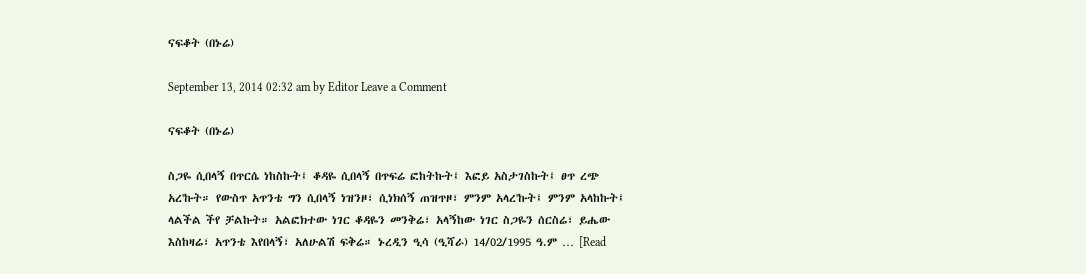ናፍቆት (በኑሬ)

September 13, 2014 02:32 am by Editor Leave a Comment

ናፍቆት (በኑሬ)

ስጋዬ ሲበላኝ በጥርሴ ነከስኩት፤ ቆዳዬ ሲበላኝ በጥፍሬ ፎከትኩት፤ እፎይ አስታገስኩት፤ ፀጥ ረጭ አረ'ኩት። የውስጥ አጥንቴ ግን ሲበላኝ ነዝንዞ፣ ሲነክሰኝ ጠዝጥዞ፣ ምንም አላረ'ኩት፤ ምንም አላከኩት፤ ላልችል ችየ ቻልኩት። አልፎክተው ነገር ቆዳዬን መንቅሬ፣ አላኝከው ነገር ስጋዬን ሰርስሬ፣ ይሔው እስከዛሬ፣ አጥንቴ እየበላኝ፣ አለሁልሽ ፍቅሬ። ኑረዲን ዒሳ (ዒሻራ) 14/02/1995 ዓ.ም … [Read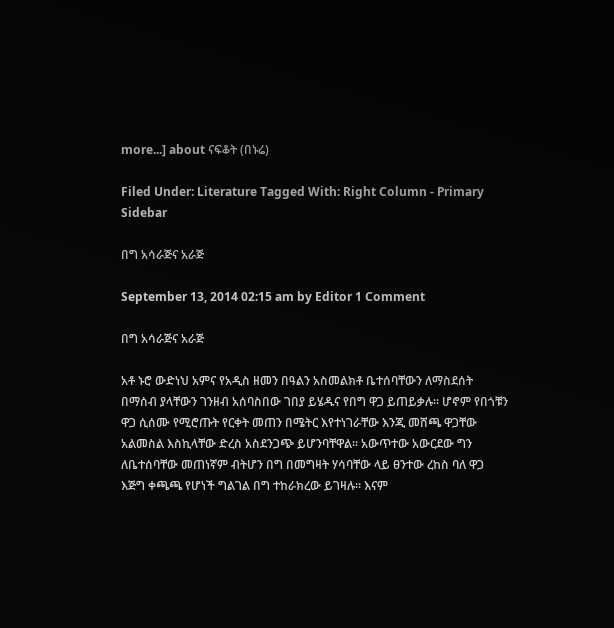more...] about ናፍቆት (በኑሬ)

Filed Under: Literature Tagged With: Right Column - Primary Sidebar

በግ አሳራጅና አራጅ

September 13, 2014 02:15 am by Editor 1 Comment

በግ አሳራጅና አራጅ

አቶ ኑሮ ውድነህ አምና የአዲስ ዘመን በዓልን አስመልክቶ ቤተሰባቸውን ለማስደሰት በማሰብ ያላቸውን ገንዘብ አሰባስበው ገበያ ይሄዱና የበግ ዋጋ ይጠይቃሉ። ሆኖም የበጎቹን ዋጋ ሲሰሙ የሚሮጡት የርቀት መጠን በሜትር እየተነገራቸው እንጂ መሸጫ ዋጋቸው አልመስል እስኪላቸው ድረስ አስደንጋጭ ይሆንባቸዋል። አውጥተው አውርደው ግን ለቤተሰባቸው መጠነኛም ብትሆን በግ በመግዛት ሃሳባቸው ላይ ፀንተው ረከስ ባለ ዋጋ እጅግ ቀጫጫ የሆነች ግልገል በግ ተከራክረው ይገዛሉ። እናም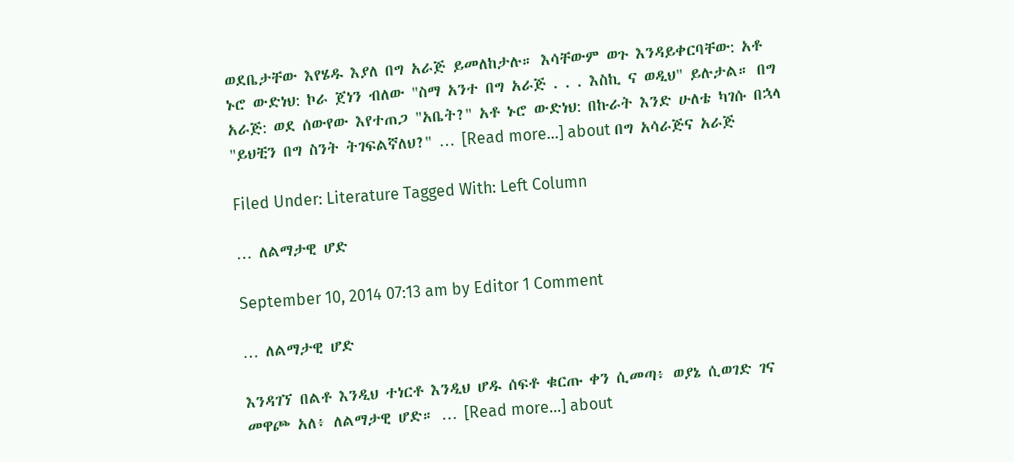ወደቤታቸው እየሄዱ እያለ በግ አራጅ ይመለከታሉ። እሳቸውም ወጉ እንዳይቀርባቸው: አቶ ኑሮ ውድነህ: ኮራ ጀነን ብለው "ስማ አንተ በግ አራጅ . . . እስኪ ና ወዲህ" ይሉታል። በግ አራጅ: ወደ ሰውየው እየተጠጋ "አቤት?" አቶ ኑሮ ውድነህ: በኩራት እንድ ሁለቴ ካገሱ በኋላ "ይህቺን በግ ስንት ትገፍልኛለህ?" … [Read more...] about በግ አሳራጅና አራጅ

Filed Under: Literature Tagged With: Left Column

… ለልማታዊ ሆድ

September 10, 2014 07:13 am by Editor 1 Comment

… ለልማታዊ ሆድ

እንዳገኘ በልቶ እንዲህ ተነርቶ እንዲህ ሆዱ ሰፍቶ ቁርጡ ቀን ሲመጣ፥ ወያኔ ሲወገድ ገና መዋጮ አለ፥ ለልማታዊ ሆድ። … [Read more...] about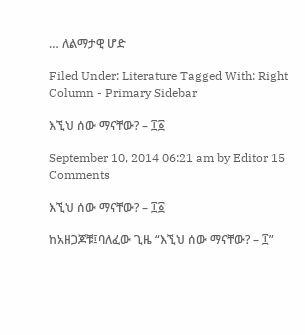… ለልማታዊ ሆድ

Filed Under: Literature Tagged With: Right Column - Primary Sidebar

እኚህ ሰው ማናቸው? – ፲፩

September 10, 2014 06:21 am by Editor 15 Comments

እኚህ ሰው ማናቸው? – ፲፩

ከአዘጋጆቹ፤ባለፈው ጊዜ “እኚህ ሰው ማናቸው? – ፲”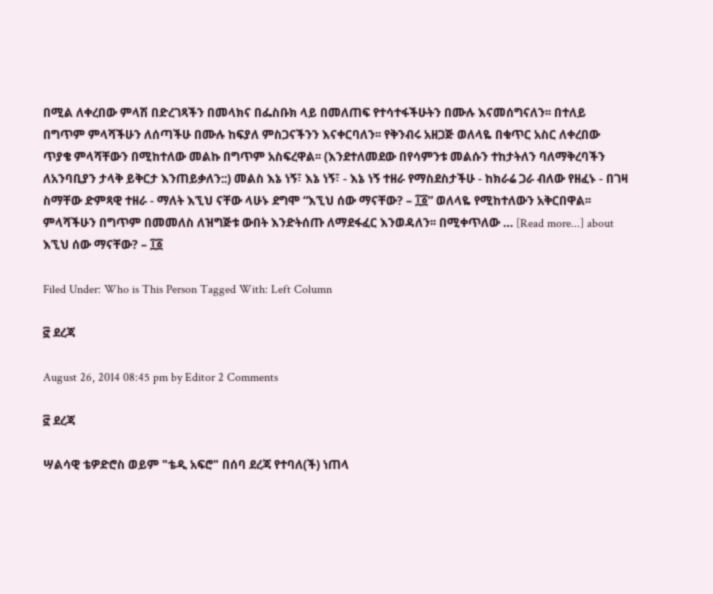በሚል ለቀረበው ምላሽ በድረገጻችን በመላክና በፌስቡክ ላይ በመለጠፍ የተሳተፋችሁትን በሙሉ እናመሰግናለን፡፡ በተለይ በግጥም ምላሻችሁን ለሰጣችሁ በሙሉ ከፍያለ ምስጋናችንን እናቀርባለን፡፡ የቅንብሩ አዘጋጅ ወለላዬ በቁጥር አስር ለቀረበው ጥያቄ ምላሻቸውን በሚከተለው መልኩ በግጥም አስፍረዋል፡፡ (እንደተለመደው በየሳምንቱ መልሱን ተከታትለን ባለማቅረባችን ለአንባቢያን ታላቅ ይቅርታ እንጠይቃለን::) መልስ እኔ ነኝ፣ እኔ ነኝ፣ - እኔ ነኝ ተዘራ የማስደስታችሁ - ከክራሬ ጋራ ብለው የዘፈኑ - በገዛ ስማቸው ድምጻዊ ተዘራ - ማለት እኚህ ናቸው ላሁኑ ደግሞ “እኚህ ሰው ማናቸው? – ፲፩” ወለላዬ የሚከተለውን አቅርበዋል፡፡ ምላሻችሁን በግጥም በመመለስ ለዝግጅቱ ውበት እንድትሰጡ ለማደፋፈር እንወዳለን፡፡ በሚቀጥለው … [Read more...] about እኚህ ሰው ማናቸው? – ፲፩

Filed Under: Who is This Person Tagged With: Left Column

፸ ደረጃ

August 26, 2014 08:45 pm by Editor 2 Comments

፸ ደረጃ

ሣልሳዊ ቴዎድሮስ ወይም "ቴዲ አፍሮ" በሰባ ደረጃ የተባለ(ች) ነጠላ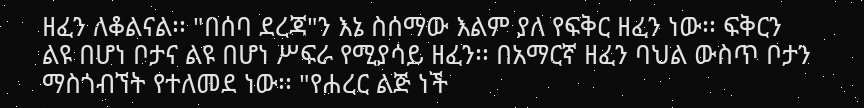ዘፈን ለቆልናል፡፡ "በሰባ ደረጃ"ን እኔ ስሰማው እልም ያለ የፍቅር ዘፈን ነው፡፡ ፍቅርን ልዩ በሆነ ቦታና ልዩ በሆነ ሥፍራ የሚያሳይ ዘፈን፡፡ በአማርኛ ዘፈን ባህል ውስጥ ቦታን ማስጎብኘት የተለመደ ነው፡፡ "የሐረር ልጅ ነች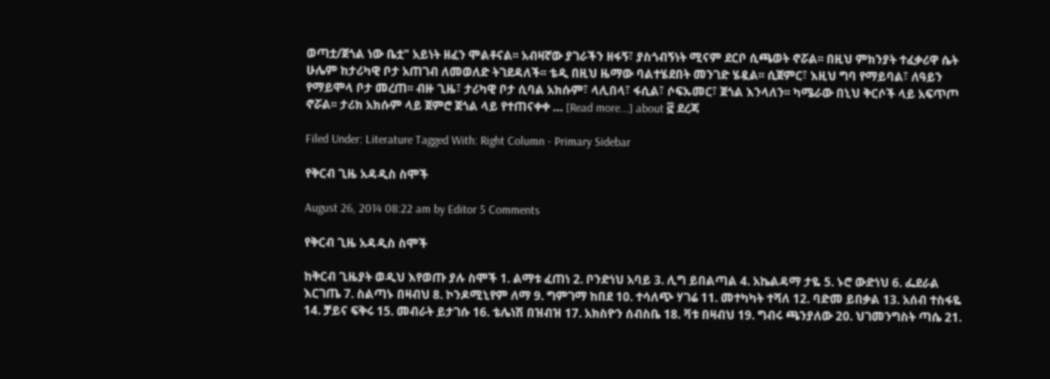ወጣቷ/ጀጎል ነው ቤቷ" አይነት ዘፈን ሞልቶናል፡፡ አብዛኛው ያገራችን ዘፋኝ፣ ያስጎብኝነት ሚናም ደርቦ ሲጫወት ኖሯል፡፡ በዚህ ምክንያት ተፈቃሪዋ ሴት ሁሌም ከታሪካዊ ቦታ አጠገብ ለመወለድ ትገደዳለች፡፡ ቴዲ በዚህ ዜማው ባልተሄደበት መንገድ ሄዷል፡፡ ሲጀምር፣ እዚህ ግባ የማይባል፣ ለዓይን የማይሞላ ቦታ መረጠ፡፡ ብዙ ጊዜ፣ ታሪካዊ ቦታ ሲባል አክሱም፣ ላሊበላ፣ ፋሲል፣ ሶፍኡመር፣ ጀጎል እንላለን፡፡ ካሜራው በኒህ ቅርሶች ላይ አፍጥጦ ኖሯል፡፡ ታሪክ አክሱም ላይ ጀምሮ ጀጎል ላይ የተጠናቀቀ … [Read more...] about ፸ ደረጃ

Filed Under: Literature Tagged With: Right Column - Primary Sidebar

የቅርብ ጊዜ አዳዲስ ስሞች

August 26, 2014 08:22 am by Editor 5 Comments

የቅርብ ጊዜ አዳዲስ ስሞች

ከቅርብ ጊዜያት ወዲህ እየወጡ ያሉ ስሞች 1. ልማቱ ፈጠነ 2. ቦንድነህ አባይ 3. ሊግ ይበልጣል 4. አኬልዳማ ታዬ 5. ኑሮ ውድነህ 6. ፌደራል እርገጤ 7. ስልጣኑ በዛብህ 8. ኮንዶሚኒየም ለማ 9. ግምገማ ከበደ 10. ተሳለጭ ሃገሬ 11. መተካካት ተሻለ 12. ባድመ ይበቃል 13. አሰብ ተስፋዬ 14. ቻይና ፍቅሩ 15. መብራት ይታገሱ 16. ቴሌነሽ በዝብዝ 17. አክስዮን ሰብስቤ 18. ቫቱ በዛብህ 19. ግብሩ ጫንያለው 20. ህገመንግስት ጣሴ 21.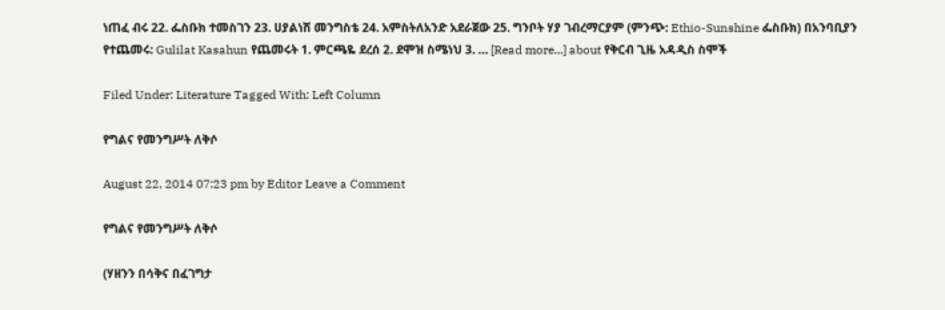ነጠፈ ብሩ 22. ፌስቡክ ተመስገን 23. ሀያልነሽ መንግስቴ 24. አምስትለአንድ አደራጀው 25. ግንቦት ሃያ ገብረማርያም (ምንጭ: Ethio-Sunshine ፌስቡክ) በአንባቢያን የተጨመሩ: Gulilat Kasahun የጨመሩት 1. ምርጫዬ ደረሰ 2. ደሞዝ ስሜነህ 3. … [Read more...] about የቅርብ ጊዜ አዳዲስ ስሞች

Filed Under: Literature Tagged With: Left Column

የግልና የመንግሥት ለቅሶ

August 22, 2014 07:23 pm by Editor Leave a Comment

የግልና የመንግሥት ለቅሶ

(ሃዘንን በሳቅና በፈገግታ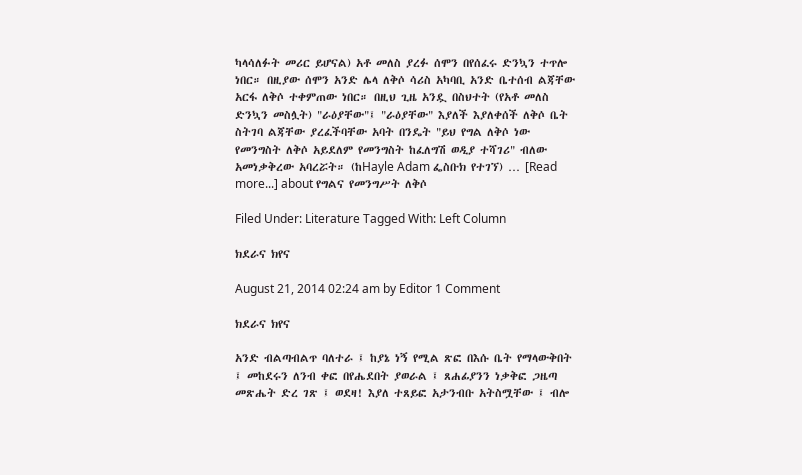ካላሳለፉት መሪር ይሆናል) አቶ መለስ ያረፉ ሰሞን በየሰፈሩ ድንኳን ተጥሎ ነበር። በዚያው ሰሞን አንድ ሌላ ለቅሶ ሳሪስ አካባቢ አንድ ቤተሰብ ልጃቸው አርፋ ለቅሶ ተቀምጠው ነበር። በዚህ ጊዜ አንዷ በስህተት (የአቶ መለስ ድንኳን መስሏት) "ራዕያቸው"፤ "ራዕያቸው" እያለች እያለቀሰች ለቅሶ ቤት ስትገባ ልጃቸው ያረፈችባቸው አባት በንዴት "ይህ የግል ለቅሶ ነው የመንግስት ለቅሶ አይደለም የመንግስት ከፈለግሽ ወዲያ ተሻገሪ" ብለው አመነቃቅረው አባረሯት። (ከHayle Adam ፌስቡክ የተገኘ) … [Read more...] about የግልና የመንግሥት ለቅሶ

Filed Under: Literature Tagged With: Left Column

ክደራና ክየና

August 21, 2014 02:24 am by Editor 1 Comment

ክደራና ክየና

አንድ ብልጣብልጥ ባለተራ ፤ ከያኔ ነኝ የሚል ጽፎ በእሱ ቤት የማላውቅበት ፤ መከደሩን ለንብ ቀፎ በየሔደበት ያወራል ፤ ጸሐፊያንን ነቃቅፎ ጋዜጣ መጽሔት ድረ ገጽ ፤ ወደዛ! እያለ ተጸይፎ አታንብቡ አትስሟቸው ፤ ብሎ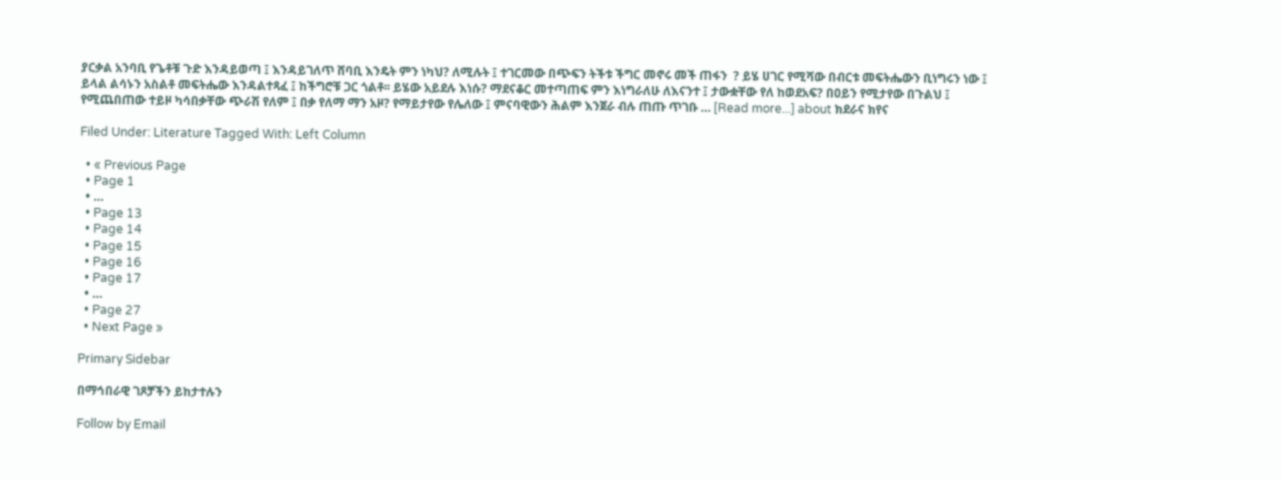ያርቃል አንባቢ የጌቶቹ ጉድ እንዳይወጣ ፤ እንዳይገለጥ ሸባቢ እንዴት ምን ነካህ? ለሚሉት ፤ ተገርመው በጭፍን ትችቱ ችግር መኖሩ መች ጠፋን  ? ይሄ ሀገር የሚሻው በብርቱ መፍትሔውን ቢነግሩን ነው ፤ ይላል ልሳኑን አስልቶ መፍትሔው እንዳልተጻፈ ፤ ከችግሮቹ ጋር ጎልቶ፡፡ ይሄው አይደሉ እነሱ? ማደናቆር መተጣጠፍ ምን እነግራለሁ ለእናንተ ፤ ታውቋቸው የለ ከወደአፍ? በዐይን የሚታየው በጉልህ ፤ የሚጨበጠው ተይዞ ካሳበቃቸው ጭራሽ የለም ፤ በቃ የለማ ማን አዞ? የማይታየው የሌለው ፤ ምናባዊውን ሕልም እንጀራ ብሉ ጠጡ ጥገቡ … [Read more...] about ክደራና ክየና

Filed Under: Literature Tagged With: Left Column

  • « Previous Page
  • Page 1
  • …
  • Page 13
  • Page 14
  • Page 15
  • Page 16
  • Page 17
  • …
  • Page 27
  • Next Page »

Primary Sidebar

በማኅበራዊ ገጾቻችን ይከታተሉን

Follow by Email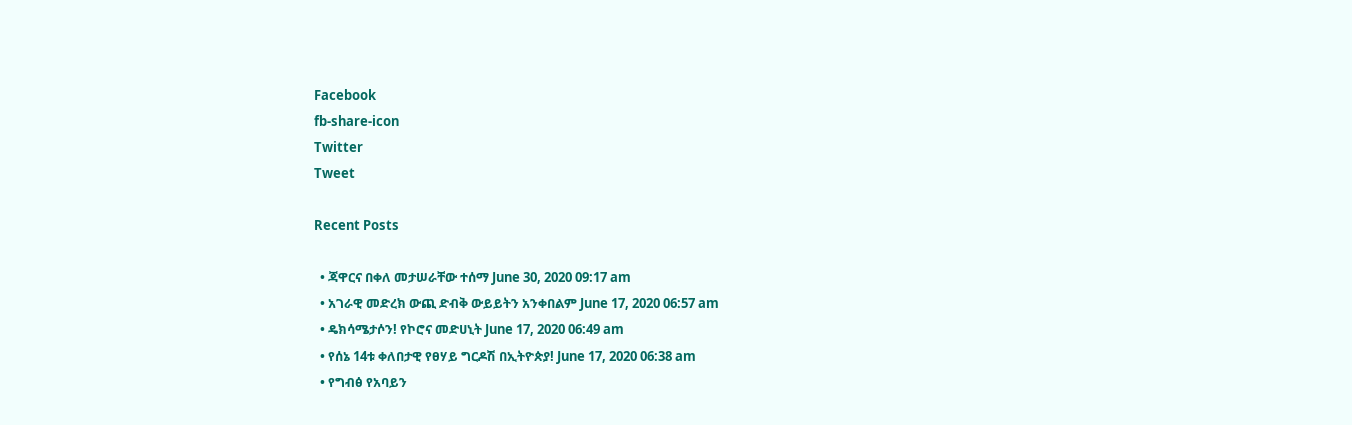Facebook
fb-share-icon
Twitter
Tweet

Recent Posts

  • ጃዋርና በቀለ መታሠራቸው ተሰማ June 30, 2020 09:17 am
  • አገራዊ መድረክ ውጪ ድብቅ ውይይትን አንቀበልም June 17, 2020 06:57 am
  • ዴክሳሜታሶን! የኮሮና መድሀኒት June 17, 2020 06:49 am
  • የሰኔ 14ቱ ቀለበታዊ የፀሃይ ግርዶሽ በኢትዮጵያ! June 17, 2020 06:38 am
  • የግብፅ የአባይን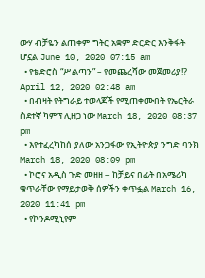ውሃ ብቻዬን ልጠቀም ግትር አቋም ድርድር እንቅፋት ሆኗል June 10, 2020 07:15 am
  • የቴድሮስ “ሥልጣን” – የመጨረሻው መጀመሪያ!? April 12, 2020 02:48 am
  • በብዛት የትግራይ ተወላጆች የሚጠቀሙበት የኤርትራ ስደተኛ ካምፕ ሊዘጋ ነው March 18, 2020 08:37 pm
  • እየተፈረካከሰ ያለው አንጋፋው የኢትዮጵያ ንግድ ባንክ March 18, 2020 08:09 pm
  • ኮሮና አዲስ ጉድ መዘዘ – ከቻይና በፊት በአሜሪካ ቁጥራቸው የማይታወቅ ሰዎችን ቀጥፏል March 16, 2020 11:41 pm
  • የኮንዶሚኒየም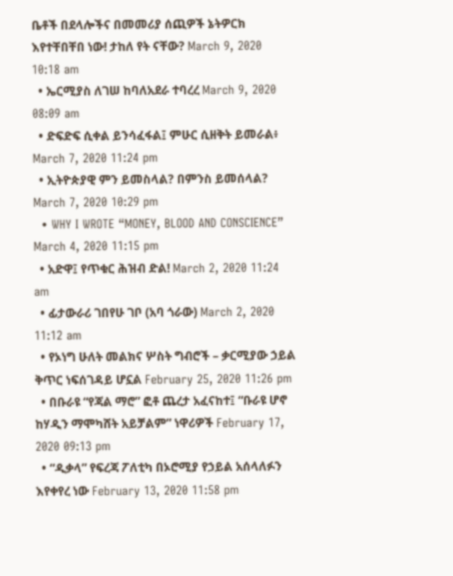ቤቶች በደላሎችና በመመሪያ ሰጪዎች ኔትዎርክ እየተቸበቸበ ነው! ታከለ የት ናቸው? March 9, 2020 10:18 am
  • ኤርሚያስ ለገሠ ከባለአደራ ተባረረ March 9, 2020 08:09 am
  • ድፍድፍ ሲቀል ይንሳፈፋል፤ ምሁር ሲዘቅት ይመራል፥ March 7, 2020 11:24 pm
  • ኢትዮጵያዊ ምን ይመስላል? በምንስ ይመሰላል? March 7, 2020 10:29 pm
  • WHY I WROTE “MONEY, BLOOD AND CONSCIENCE” March 4, 2020 11:15 pm
  • አድዋ፤ የጥቁር ሕዝብ ድል! March 2, 2020 11:24 am
  • ፊታውራሪ ገበየሁ ገቦ (አባ ጎራው) March 2, 2020 11:12 am
  • የኦነግ ሁለት መልክና ሦስት ግብሮች – ቃርሚያው ኃይል ቅጥር ነፍሰገዳይ ሆኗል February 25, 2020 11:26 pm
  • በቡራዩ “የጃል ማሮ” ፎቶ ጨረታ አፈናከተ፤ “ቡራዩ ሆኖ ከሃዲን ማሞካሸት አይቻልም” ነዋሪዎች February 17, 2020 09:13 pm
  • “ዲቃላ” የፍረጃ ፖለቲካ በኦሮሚያ የኃይል አሰላለፉን እየቀየረ ነው February 13, 2020 11:58 pm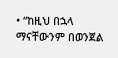• “ከዚህ በኋላ ማናቸውንም በወንጀል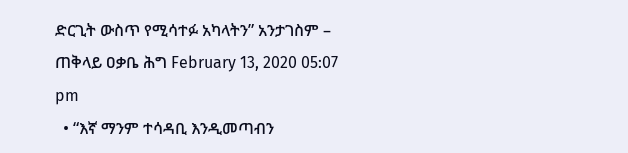ድርጊት ውስጥ የሚሳተፉ አካላትን” አንታገስም – ጠቅላይ ዐቃቤ ሕግ February 13, 2020 05:07 pm
  • “እኛ ማንም ተሳዳቢ እንዲመጣብን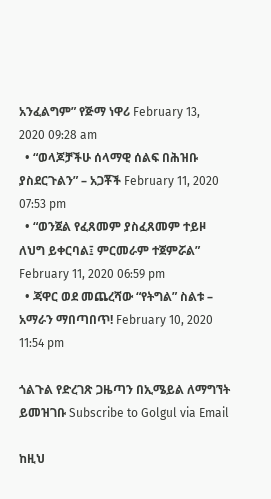አንፈልግም” የጅማ ነዋሪ February 13, 2020 09:28 am
  • “ወላጆቻችሁ ሰላማዊ ሰልፍ በሕዝቡ ያስደርጉልን” – አጋቾች February 11, 2020 07:53 pm
  • “ወንጀል የፈጸመም ያስፈጸመም ተይዞ ለህግ ይቀርባል፤ ምርመራም ተጀምሯል” February 11, 2020 06:59 pm
  • ጃዋር ወደ መጨረሻው “የትግል” ስልቱ – አማራን ማበጣበጥ! February 10, 2020 11:54 pm

ጎልጉል የድረገጽ ጋዜጣን በኢሜይል ለማግኘት ይመዝገቡ Subscribe to Golgul via Email

ከዚህ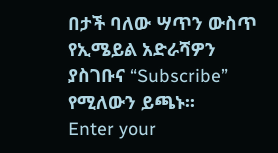በታች ባለው ሣጥን ውስጥ የኢሜይል አድራሻዎን ያስገቡና “Subscribe” የሚለውን ይጫኑ፡፡
Enter your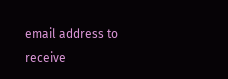email address to receive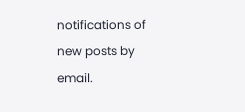notifications of new posts by email.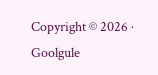Copyright © 2026 · Goolgule